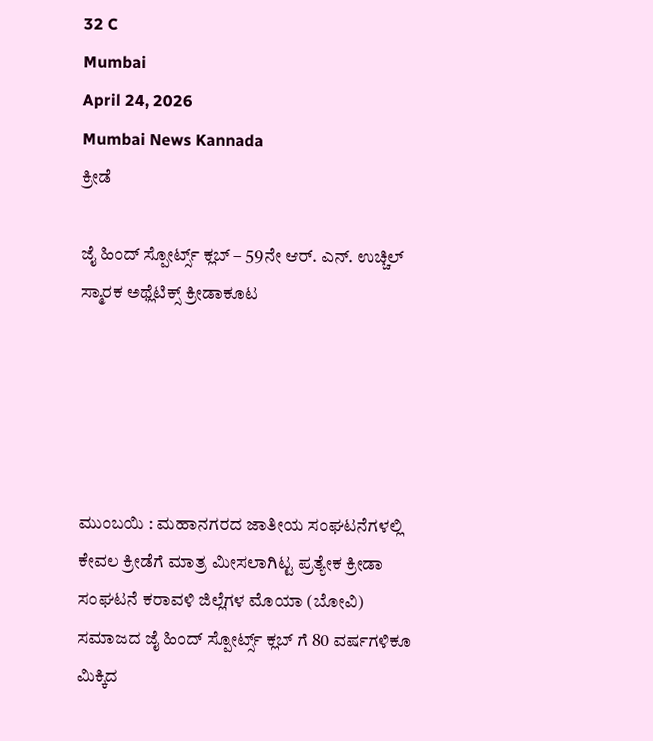32 C
Mumbai
April 24, 2026
Mumbai News Kannada
ಕ್ರೀಡೆ

ಜೈ ಹಿಂದ್ ಸ್ಪೋರ್ಟ್ಸ್ ಕ್ಲಬ್ – 59ನೇ ಆರ್. ಎನ್. ಉಚ್ಚಿಲ್ ಸ್ಮಾರಕ ಅಥ್ಲೆಟಿಕ್ಸ್ ಕ್ರೀಡಾಕೂಟ





ಮುಂಬಯಿ : ಮಹಾನಗರದ ಜಾತೀಯ ಸಂಘಟನೆಗಳಲ್ಲಿ ಕೇವಲ ಕ್ರೀಡೆಗೆ ಮಾತ್ರ ಮೀಸಲಾಗಿಟ್ಟ ಪ್ರತ್ಯೇಕ ಕ್ರೀಡಾ ಸಂಘಟನೆ ಕರಾವಳಿ ಜಿಲ್ಲೆಗಳ ಮೊಯಾ (ಬೋವಿ) ಸಮಾಜದ ಜೈ ಹಿಂದ್ ಸ್ಪೋರ್ಟ್ಸ್ ಕ್ಲಬ್ ಗೆ 80 ವರ್ಷಗಳಿಕೂ ಮಿಕ್ಕಿದ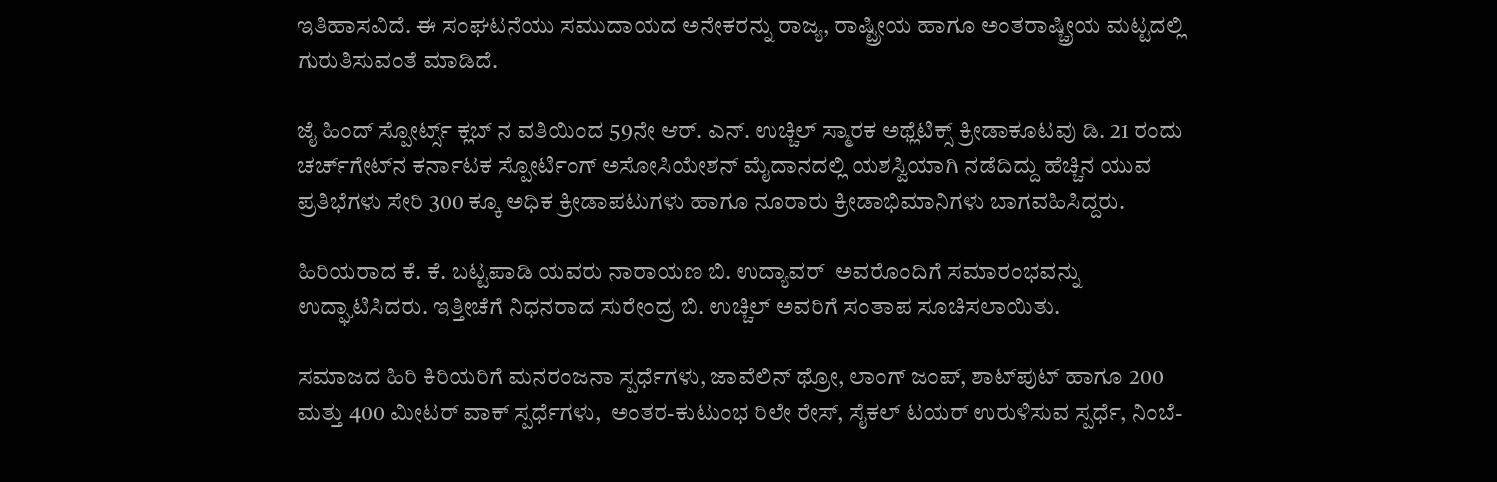ಇತಿಹಾಸವಿದೆ. ಈ ಸಂಘಟನೆಯು ಸಮುದಾಯದ ಅನೇಕರನ್ನು ರಾಜ್ಯ, ರಾಷ್ಟ್ರೀಯ ಹಾಗೂ ಅಂತರಾಷ್ಚ್ರೀಯ ಮಟ್ಟದಲ್ಲಿ ಗುರುತಿಸುವಂತೆ ಮಾಡಿದೆ.

ಜೈ ಹಿಂದ್ ಸ್ಪೋರ್ಟ್ಸ್ ಕ್ಲಬ್ ನ ವತಿಯಿಂದ 59ನೇ ಆರ್. ಎನ್. ಉಚ್ಚಿಲ್ ಸ್ಮಾರಕ ಅಥ್ಲೆಟಿಕ್ಸ್ ಕ್ರೀಡಾಕೂಟವು ಡಿ. 21 ರಂದು ಚರ್ಚ್‌ಗೇಟ್‌ನ ಕರ್ನಾಟಕ ಸ್ಪೋರ್ಟಿಂಗ್ ಅಸೋಸಿಯೇಶನ್ ಮೈದಾನದಲ್ಲಿ ಯಶಸ್ವಿಯಾಗಿ ನಡೆದಿದ್ದು ಹೆಚ್ಚಿನ ಯುವ ಪ್ರತಿಭೆಗಳು ಸೇರಿ 300 ಕ್ಕೂ ಅಧಿಕ ಕ್ರೀಡಾಪಟುಗಳು ಹಾಗೂ ನೂರಾರು ಕ್ರೀಡಾಭಿಮಾನಿಗಳು ಬಾಗವಹಿಸಿದ್ದರು.

ಹಿರಿಯರಾದ ಕೆ. ಕೆ. ಬಟ್ಟಪಾಡಿ ಯವರು ನಾರಾಯಣ ಬಿ. ಉದ್ಯಾವರ್  ಅವರೊಂದಿಗೆ ಸಮಾರಂಭವನ್ನು ಉದ್ಘಾಟಿಸಿದರು. ಇತ್ತೀಚೆಗೆ ನಿಧನರಾದ ಸುರೇಂದ್ರ ಬಿ. ಉಚ್ಚಿಲ್ ಅವರಿಗೆ ಸಂತಾಪ ಸೂಚಿಸಲಾಯಿತು.

ಸಮಾಜದ ಹಿರಿ ಕಿರಿಯರಿಗೆ ಮನರಂಜನಾ ಸ್ಪರ್ಧೆಗಳು, ಜಾವೆಲಿನ್ ಥ್ರೋ, ಲಾಂಗ್ ಜಂಪ್, ಶಾಟ್‌ಪುಟ್ ಹಾಗೂ 200 ಮತ್ತು 400 ಮೀಟರ್ ವಾಕ್ ಸ್ಪರ್ಧೆಗಳು,  ಅಂತರ-ಕುಟುಂಭ ರಿಲೇ ರೇಸ್‌, ಸೈಕಲ್ ಟಯರ್ ಉರುಳಿಸುವ ಸ್ಪರ್ಧೆ, ನಿಂಬೆ-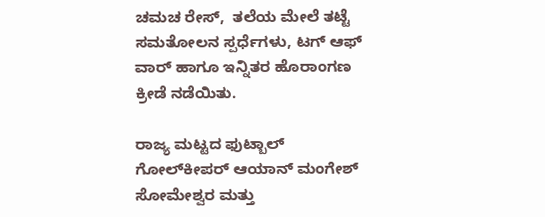ಚಮಚ ರೇಸ್,  ತಲೆಯ ಮೇಲೆ ತಟ್ಟೆ ಸಮತೋಲನ ಸ್ಪರ್ಧೆಗಳು, ಟಗ್ ಆಫ್ ವಾರ್‌ ಹಾಗೂ ಇನ್ನಿತರ ಹೊರಾಂಗಣ ಕ್ರೀಡೆ ನಡೆಯಿತು.

ರಾಜ್ಯ ಮಟ್ಟದ ಫುಟ್ಬಾಲ್ ಗೋಲ್‌ಕೀಪರ್ ಆಯಾನ್ ಮಂಗೇಶ್ ಸೋಮೇಶ್ವರ ಮತ್ತು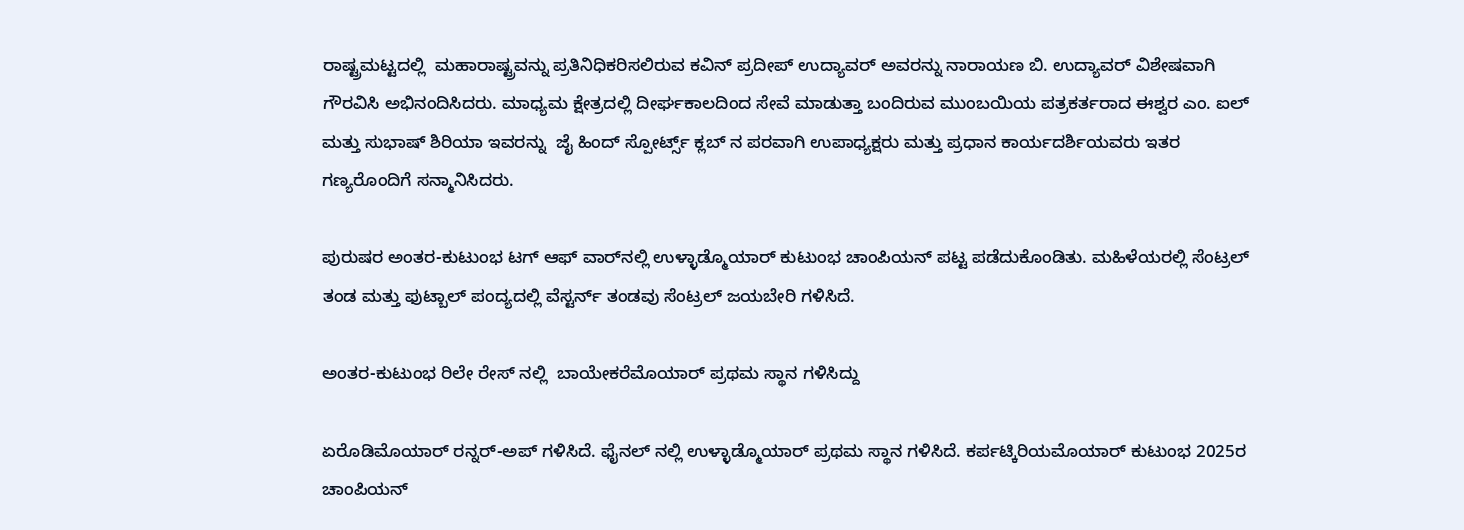ರಾಷ್ಟ್ರಮಟ್ಟದಲ್ಲಿ  ಮಹಾರಾಷ್ಟ್ರವನ್ನು ಪ್ರತಿನಿಧಿಕರಿಸಲಿರುವ ಕವಿನ್ ಪ್ರದೀಪ್ ಉದ್ಯಾವರ್ ಅವರನ್ನು ನಾರಾಯಣ ಬಿ. ಉದ್ಯಾವರ್ ವಿಶೇಷವಾಗಿ ಗೌರವಿಸಿ ಅಭಿನಂದಿಸಿದರು. ಮಾಧ್ಯಮ ಕ್ಷೇತ್ರದಲ್ಲಿ ದೀರ್ಘಕಾಲದಿಂದ ಸೇವೆ ಮಾಡುತ್ತಾ ಬಂದಿರುವ ಮುಂಬಯಿಯ ಪತ್ರಕರ್ತರಾದ ಈಶ್ವರ ಎಂ. ಐಲ್ ಮತ್ತು ಸುಭಾಷ್ ಶಿರಿಯಾ ಇವರನ್ನು  ಜೈ ಹಿಂದ್ ಸ್ಪೋರ್ಟ್ಸ್ ಕ್ಲಬ್ ನ ಪರವಾಗಿ ಉಪಾಧ್ಯಕ್ಷರು ಮತ್ತು ಪ್ರಧಾನ ಕಾರ್ಯದರ್ಶಿಯವರು ಇತರ ಗಣ್ಯರೊಂದಿಗೆ ಸನ್ಮಾನಿಸಿದರು.

ಪುರುಷರ ಅಂತರ-ಕುಟುಂಭ ಟಗ್ ಆಫ್ ವಾರ್‌ನಲ್ಲಿ ಉಳ್ಳಾಡ್ಮೊಯಾರ್ ಕುಟುಂಭ ಚಾಂಪಿಯನ್ ಪಟ್ಟ ಪಡೆದುಕೊಂಡಿತು. ಮಹಿಳೆಯರಲ್ಲಿ ಸೆಂಟ್ರಲ್ ತಂಡ ಮತ್ತು ಫುಟ್ಬಾಲ್ ಪಂದ್ಯದಲ್ಲಿ ವೆಸ್ಟರ್ನ್ ತಂಡವು ಸೆಂಟ್ರಲ್ ಜಯಬೇರಿ ಗಳಿಸಿದೆ.

ಅಂತರ-ಕುಟುಂಭ ರಿಲೇ ರೇಸ್ ನಲ್ಲಿ  ಬಾಯೇಕರೆಮೊಯಾರ್ ಪ್ರಥಮ ಸ್ಥಾನ ಗಳಿಸಿದ್ದು

ಏರೊಡಿಮೊಯಾರ್ ರನ್ನರ್-ಅಪ್ ಗಳಿಸಿದೆ. ಫೈನಲ್ ನಲ್ಲಿ ಉಳ್ಳಾಡ್ಮೊಯಾರ್ ಪ್ರಥಮ ಸ್ಥಾನ ಗಳಿಸಿದೆ. ಕರ್ಪಟ್ಕಿರಿಯಮೊಯಾರ್ ಕುಟುಂಭ 2025ರ ಚಾಂಪಿಯನ್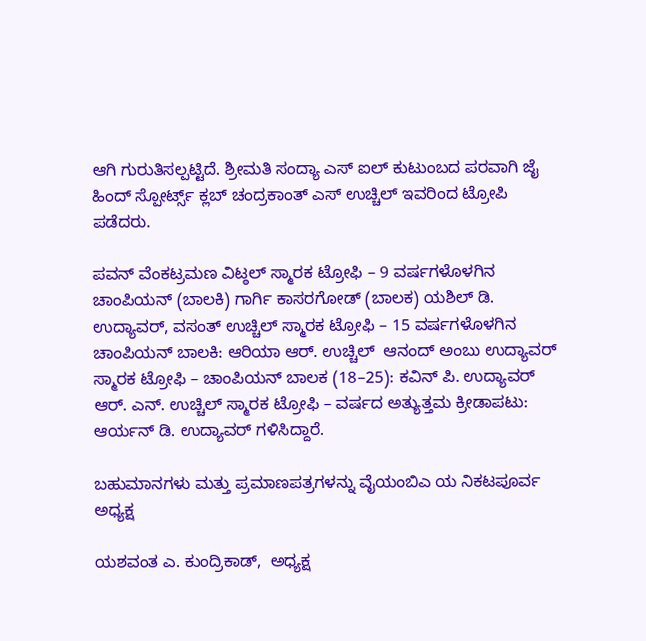ಆಗಿ ಗುರುತಿಸಲ್ಪಟ್ಟಿದೆ. ಶ್ರೀಮತಿ ಸಂದ್ಯಾ ಎಸ್ ಐಲ್ ಕುಟುಂಬದ ಪರವಾಗಿ ಜೈ ಹಿಂದ್ ಸ್ಪೋರ್ಟ್ಸ್ ಕ್ಲಬ್ ಚಂದ್ರಕಾಂತ್ ಎಸ್ ಉಚ್ಚಿಲ್ ಇವರಿಂದ ಟ್ರೋಪಿ ಪಡೆದರು.

ಪವನ್ ವೆಂಕಟ್ರಮಣ ವಿಟ್ಠಲ್ ಸ್ಮಾರಕ ಟ್ರೋಫಿ – 9 ವರ್ಷಗಳೊಳಗಿನ ಚಾಂಪಿಯನ್ (ಬಾಲಕಿ) ಗಾರ್ಗಿ ಕಾಸರಗೋಡ್ (ಬಾಲಕ) ಯಶಿಲ್ ಡಿ. ಉದ್ಯಾವರ್, ವಸಂತ್ ಉಚ್ಚಿಲ್ ಸ್ಮಾರಕ ಟ್ರೋಫಿ – 15 ವರ್ಷಗಳೊಳಗಿನ ಚಾಂಪಿಯನ್ ಬಾಲಕಿ: ಆರಿಯಾ ಆರ್. ಉಚ್ಚಿಲ್  ಆನಂದ್ ಅಂಬು ಉದ್ಯಾವರ್ ಸ್ಮಾರಕ ಟ್ರೋಫಿ – ಚಾಂಪಿಯನ್ ಬಾಲಕ (18–25): ಕವಿನ್ ಪಿ. ಉದ್ಯಾವರ್  ಆರ್. ಎನ್. ಉಚ್ಚಿಲ್ ಸ್ಮಾರಕ ಟ್ರೋಫಿ – ವರ್ಷದ ಅತ್ಯುತ್ತಮ ಕ್ರೀಡಾಪಟು: ಆರ್ಯನ್ ಡಿ. ಉದ್ಯಾವರ್ ಗಳಿಸಿದ್ದಾರೆ.

ಬಹುಮಾನಗಳು ಮತ್ತು ಪ್ರಮಾಣಪತ್ರಗಳನ್ನು ವೈಯಂಬಿಎ ಯ ನಿಕಟಪೂರ್ವ ಅಧ್ಯಕ್ಷ

ಯಶವಂತ ಎ. ಕುಂದ್ರಿಕಾಡ್,  ಅಧ್ಯಕ್ಷ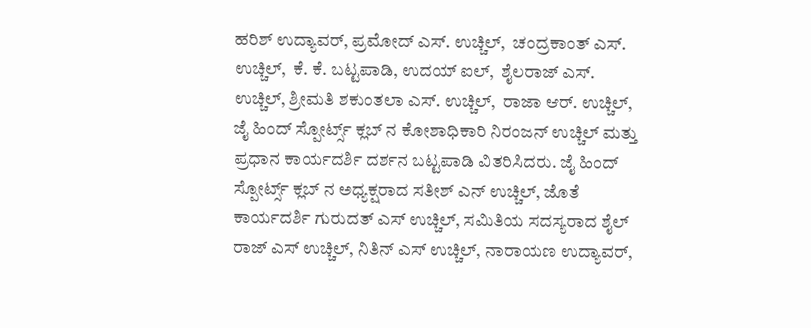ಹರಿಶ್ ಉದ್ಯಾವರ್, ಪ್ರಮೋದ್ ಎಸ್. ಉಚ್ಚಿಲ್,  ಚಂದ್ರಕಾಂತ್ ಎಸ್. ಉಚ್ಚಿಲ್,  ಕೆ. ಕೆ. ಬಟ್ಟಪಾಡಿ, ಉದಯ್ ಐಲ್,  ಶೈಲರಾಜ್ ಎಸ್. ಉಚ್ಚಿಲ್, ಶ್ರೀಮತಿ ಶಕುಂತಲಾ ಎಸ್. ಉಚ್ಚಿಲ್,  ರಾಜಾ ಆರ್. ಉಚ್ಚಿಲ್,  ಜೈ ಹಿಂದ್ ಸ್ಪೋರ್ಟ್ಸ್ ಕ್ಲಬ್ ನ ಕೋಶಾಧಿಕಾರಿ ನಿರಂಜನ್ ಉಚ್ಚಿಲ್ ಮತ್ತು ಪ್ರಧಾನ ಕಾರ್ಯದರ್ಶಿ ದರ್ಶನ ಬಟ್ಟಪಾಡಿ ವಿತರಿಸಿದರು. ಜೈ ಹಿಂದ್ ಸ್ಪೋರ್ಟ್ಸ್ ಕ್ಲಬ್ ನ ಅಧ್ಯಕ್ಷರಾದ ಸತೀಶ್ ಎನ್ ಉಚ್ಚಿಲ್, ಜೊತೆ ಕಾರ್ಯದರ್ಶಿ ಗುರುದತ್ ಎಸ್ ಉಚ್ಚಿಲ್, ಸಮಿತಿಯ ಸದಸ್ಯರಾದ ಶೈಲ್ ರಾಜ್ ಎಸ್ ಉಚ್ಚಿಲ್, ನಿತಿನ್ ಎಸ್ ಉಚ್ಚಿಲ್, ನಾರಾಯಣ ಉದ್ಯಾವರ್,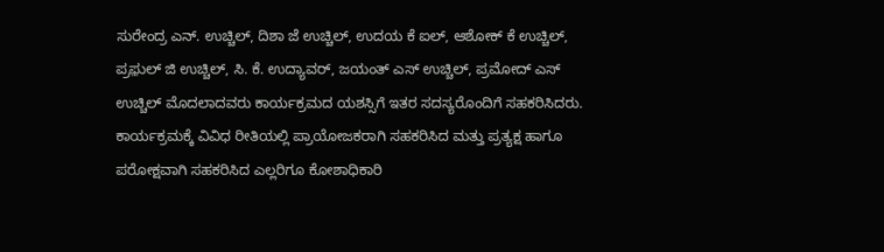ಸುರೇಂದ್ರ ಎನ್. ಉಚ್ಚಿಲ್, ದಿಶಾ ಜೆ ಉಚ್ಚಿಲ್, ಉದಯ ಕೆ ಐಲ್, ಆಶೋಕ್ ಕೆ ಉಚ್ಚಿಲ್, ಪ್ರಫ಼ುಲ್ ಜಿ ಉಚ್ಚಿಲ್, ಸಿ. ಕೆ. ಉದ್ಯಾವರ್, ಜಯಂತ್ ಎಸ್ ಉಚ್ಚಿಲ್, ಪ್ರಮೋದ್ ಎಸ್ ಉಚ್ಚಿಲ್ ಮೊದಲಾದವರು ಕಾರ್ಯಕ್ರಮದ ಯಶಸ್ಸಿಗೆ ಇತರ ಸದಸ್ಯರೊಂದಿಗೆ ಸಹಕರಿಸಿದರು. ಕಾರ್ಯಕ್ರಮಕ್ಕೆ ವಿವಿಧ ರೀತಿಯಲ್ಲಿ ಪ್ರಾಯೋಜಕರಾಗಿ ಸಹಕರಿಸಿದ ಮತ್ತು ಪ್ರತ್ಯಕ್ಷ ಹಾಗೂ ಪರೋಕ್ಷವಾಗಿ ಸಹಕರಿಸಿದ ಎಲ್ಲರಿಗೂ ಕೋಶಾಧಿಕಾರಿ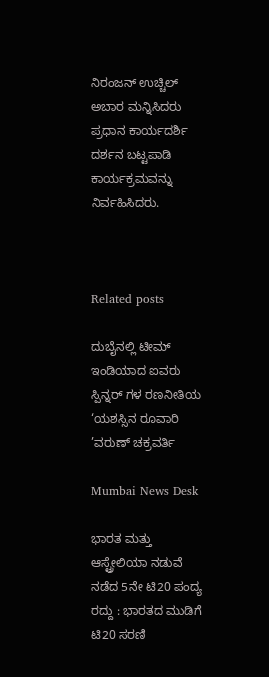ನಿರಂಜನ್ ಉಚ್ಚಿಲ್ ಅಬಾರ ಮನ್ನಿಸಿದರು ಪ್ರಧಾನ ಕಾರ್ಯದರ್ಶಿ ದರ್ಶನ ಬಟ್ಟಪಾಡಿ  ಕಾರ್ಯಕ್ರಮವನ್ನು ನಿರ್ವಹಿಸಿದರು.



Related posts

ದುಬೈನಲ್ಲಿ ಟೀಮ್ ಇಂಡಿಯಾದ ಐವರು ಸ್ಪಿನ್ನರ್ ಗಳ ರಣನೀತಿಯ ‘ಯಶಸ್ಸಿನ ರೂವಾರಿ ’ವರುಣ್ ಚಕ್ರವರ್ತಿ

Mumbai News Desk

ಭಾರತ ಮತ್ತು ಆಸ್ಟ್ರೇಲಿಯಾ ನಡುವೆ ನಡೆದ 5ನೇ ಟಿ20 ಪಂದ್ಯ ರದ್ದು : ಭಾರತದ ಮುಡಿಗೆ ಟಿ20 ಸರಣಿ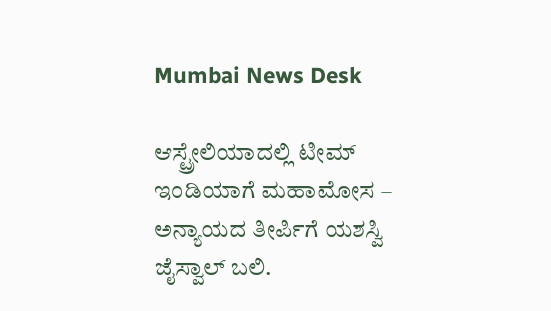Mumbai News Desk

ಆಸ್ಟ್ರೇಲಿಯಾದಲ್ಲಿ ಟೀಮ್ ಇಂಡಿಯಾಗೆ ಮಹಾಮೋಸ – ಅನ್ಯಾಯದ ತೀರ್ಪಿಗೆ ಯಶಸ್ವಿ ಜೈಸ್ವಾಲ್ ಬಲಿ.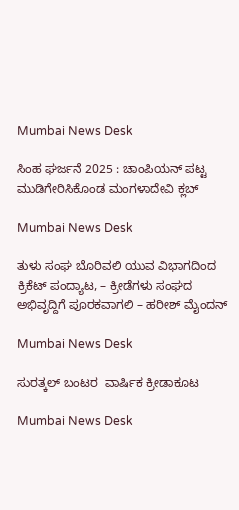Mumbai News Desk

ಸಿಂಹ ಘರ್ಜನೆ 2025 : ಚಾಂಪಿಯನ್ ಪಟ್ಟ ಮುಡಿಗೇರಿಸಿಕೊಂಡ ಮಂಗಳಾದೇವಿ ಕ್ಲಬ್

Mumbai News Desk

ತುಳು ಸಂಘ ಬೊರಿವಲಿ ಯುವ ವಿಭಾಗದಿಂದ ಕ್ರಿಕೆಟ್ ಪಂದ್ಯಾಟ, – ಕ್ರೀಡೆಗಳು ಸಂಘದ ಅಭಿವೃದ್ದಿಗೆ ಪೂರಕವಾಗಲಿ – ಹರೀಶ್ ಮೈಂದನ್

Mumbai News Desk

ಸುರತ್ಕಲ್ ಬಂಟರ  ವಾರ್ಷಿಕ ಕ್ರೀಡಾಕೂಟ

Mumbai News Desk